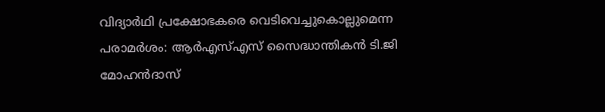വിദ്യാർഥി പ്രക്ഷോഭകരെ വെടിവെച്ചുകൊല്ലുമെന്ന പരാമർശം: ആർഎസ്എസ് സൈദ്ധാന്തികൻ ടി.ജി മോഹൻദാസ്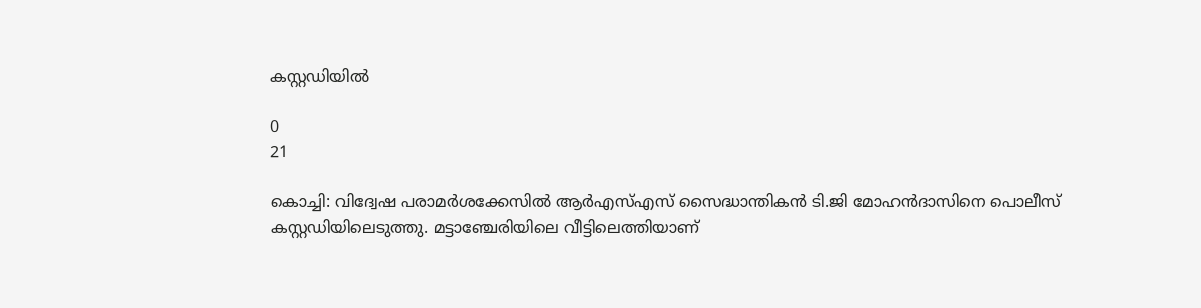കസ്റ്റഡിയിൽ

0
21

കൊച്ചി: വിദ്വേഷ പരാമർശക്കേസിൽ ആർഎസ്എസ് സൈദ്ധാന്തികൻ ടി.ജി മോഹൻദാസിനെ പൊലീസ് കസ്റ്റഡിയിലെടുത്തു. മട്ടാഞ്ചേരിയിലെ വീട്ടിലെത്തിയാണ്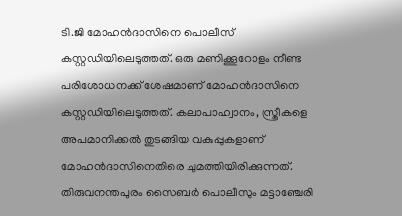ടി.ജി മോഹൻദാസിനെ പൊലീസ് കസ്റ്റഡിയിലെടുത്തത്. ഒരു മണിക്കൂറോളം നീണ്ട പരിശോധനക്ക് ശേഷമാണ് മോഹൻദാസിനെ കസ്റ്റഡിയിലെടുത്തത്. കലാപാഹ്വാനം, സ്ത്രീകളെ അപമാനിക്കൽ തുടങ്ങിയ വകുപ്പുകളാണ് മോഹൻദാസിനെതിരെ ചുമത്തിയിരിക്കുന്നത്. തിരുവനന്തപുരം സൈബർ പൊലീസും മട്ടാഞ്ചേരി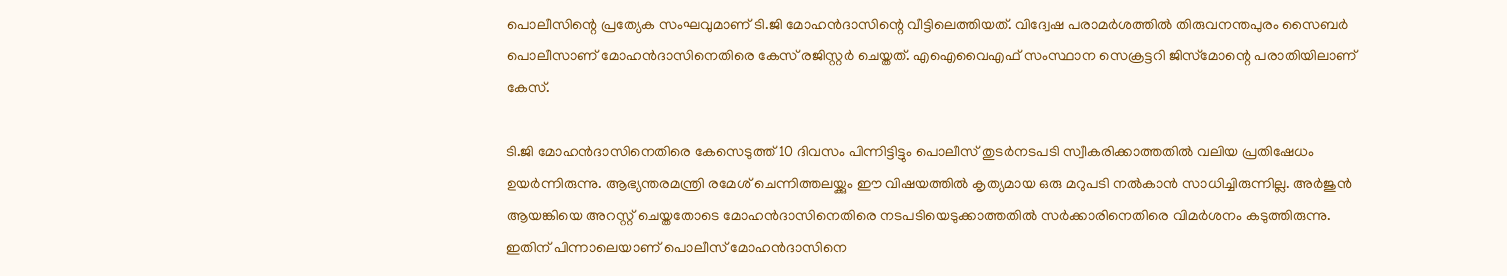പൊലീസിന്റെ പ്രത്യേക സംഘവുമാണ് ടി.ജി മോഹൻദാസിന്റെ വീട്ടിലെത്തിയത്. വിദ്വേഷ പരാമർശത്തിൽ തിരുവനന്തപുരം സൈബർ പൊലീസാണ് മോഹൻദാസിനെതിരെ കേസ് രജിസ്റ്റർ ചെയ്തത്. എഐവൈഎഫ് സംസ്ഥാന സെക്രട്ടറി ജിസ്‌മോന്റെ പരാതിയിലാണ് കേസ്.

ടി.ജി മോഹൻദാസിനെതിരെ കേസെടുത്ത് 10 ദിവസം പിന്നിട്ടിട്ടും പൊലീസ് തുടർനടപടി സ്വീകരിക്കാത്തതിൽ വലിയ പ്രതിഷേധം ഉയർന്നിരുന്നു. ആഭ്യന്തരമന്ത്രി രമേശ് ചെന്നിത്തലയ്ക്കും ഈ വിഷയത്തിൽ കൃത്യമായ ഒരു മറുപടി നൽകാൻ സാധിച്ചിരുന്നില്ല. അർജുൻ ആയങ്കിയെ അറസ്റ്റ് ചെയ്തതോടെ മോഹൻദാസിനെതിരെ നടപടിയെടുക്കാത്തതിൽ സർക്കാരിനെതിരെ വിമർശനം കടുത്തിരുന്നു. ഇതിന് പിന്നാലെയാണ് പൊലീസ് മോഹൻദാസിനെ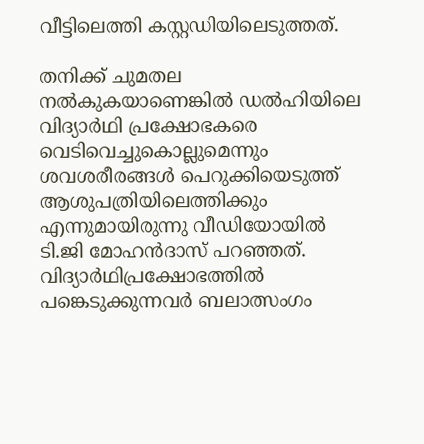വീട്ടിലെത്തി കസ്റ്റഡിയിലെടുത്തത്.

തനിക്ക് ചുമതല നൽകുകയാണെങ്കിൽ ഡൽഹിയിലെ വിദ്യാർഥി പ്രക്ഷോഭകരെ വെടിവെച്ചുകൊല്ലുമെന്നും ശവശരീരങ്ങൾ പെറുക്കിയെടുത്ത് ആശുപത്രിയിലെത്തിക്കും എന്നുമായിരുന്നു വീഡിയോയിൽ ടി.ജി മോഹൻദാസ് പറഞ്ഞത്. വിദ്യാർഥിപ്രക്ഷോഭത്തിൽ പങ്കെടുക്കുന്നവർ ബലാത്സംഗം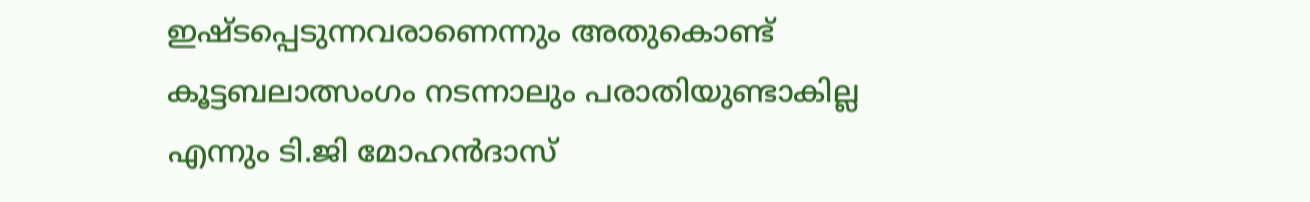ഇഷ്ടപ്പെടുന്നവരാണെന്നും അതുകൊണ്ട് കൂട്ടബലാത്സംഗം നടന്നാലും പരാതിയുണ്ടാകില്ല എന്നും ടി.ജി മോഹൻദാസ്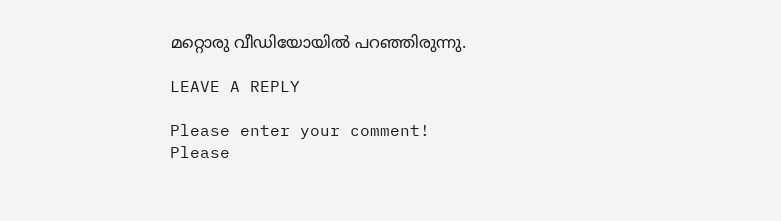മറ്റൊരു വീഡിയോയിൽ പറഞ്ഞിരുന്നു.

LEAVE A REPLY

Please enter your comment!
Please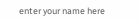enter your name here